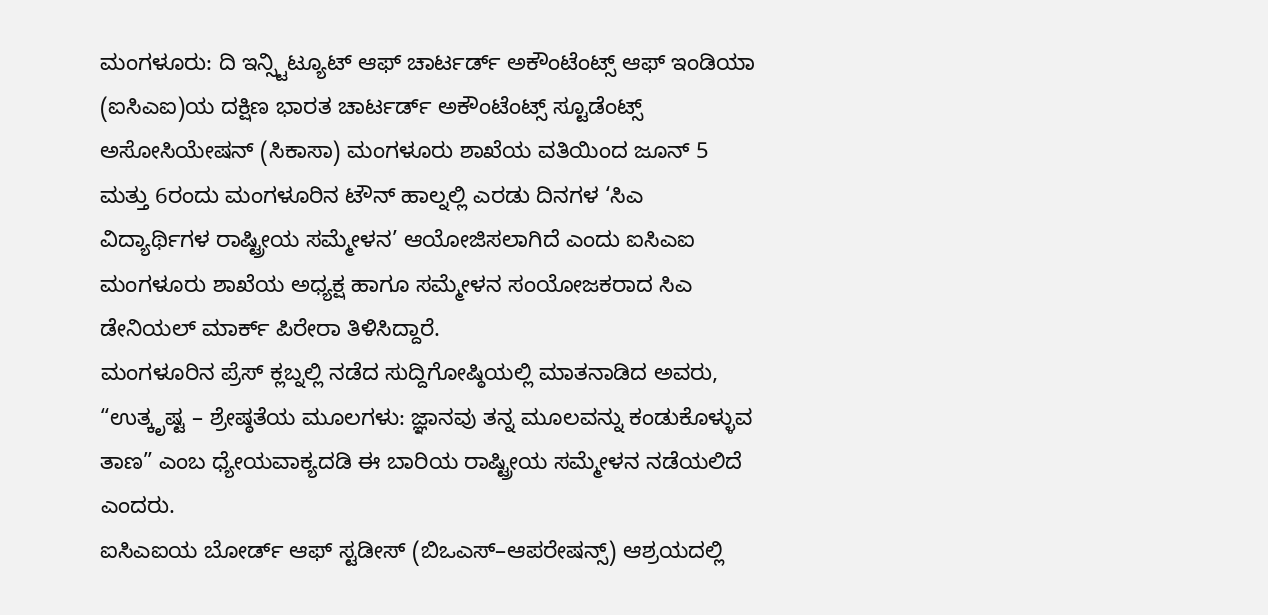ಮಂಗಳೂರು: ದಿ ಇನ್ಸ್ಟಿಟ್ಯೂಟ್ ಆಫ್ ಚಾರ್ಟರ್ಡ್ ಅಕೌಂಟೆಂಟ್ಸ್ ಆಫ್ ಇಂಡಿಯಾ (ಐಸಿಎಐ)ಯ ದಕ್ಷಿಣ ಭಾರತ ಚಾರ್ಟರ್ಡ್ ಅಕೌಂಟೆಂಟ್ಸ್ ಸ್ಟೂಡೆಂಟ್ಸ್ ಅಸೋಸಿಯೇಷನ್ (ಸಿಕಾಸಾ) ಮಂಗಳೂರು ಶಾಖೆಯ ವತಿಯಿಂದ ಜೂನ್ 5 ಮತ್ತು 6ರಂದು ಮಂಗಳೂರಿನ ಟೌನ್ ಹಾಲ್ನಲ್ಲಿ ಎರಡು ದಿನಗಳ ‘ಸಿಎ ವಿದ್ಯಾರ್ಥಿಗಳ ರಾಷ್ಟ್ರೀಯ ಸಮ್ಮೇಳನ’ ಆಯೋಜಿಸಲಾಗಿದೆ ಎಂದು ಐಸಿಎಐ ಮಂಗಳೂರು ಶಾಖೆಯ ಅಧ್ಯಕ್ಷ ಹಾಗೂ ಸಮ್ಮೇಳನ ಸಂಯೋಜಕರಾದ ಸಿಎ ಡೇನಿಯಲ್ ಮಾರ್ಕ್ ಪಿರೇರಾ ತಿಳಿಸಿದ್ದಾರೆ.
ಮಂಗಳೂರಿನ ಪ್ರೆಸ್ ಕ್ಲಬ್ನಲ್ಲಿ ನಡೆದ ಸುದ್ದಿಗೋಷ್ಠಿಯಲ್ಲಿ ಮಾತನಾಡಿದ ಅವರು, “ಉತ್ಕೃಷ್ಟ – ಶ್ರೇಷ್ಠತೆಯ ಮೂಲಗಳು: ಜ್ಞಾನವು ತನ್ನ ಮೂಲವನ್ನು ಕಂಡುಕೊಳ್ಳುವ ತಾಣ” ಎಂಬ ಧ್ಯೇಯವಾಕ್ಯದಡಿ ಈ ಬಾರಿಯ ರಾಷ್ಟ್ರೀಯ ಸಮ್ಮೇಳನ ನಡೆಯಲಿದೆ ಎಂದರು.
ಐಸಿಎಐಯ ಬೋರ್ಡ್ ಆಫ್ ಸ್ಟಡೀಸ್ (ಬಿಒಎಸ್–ಆಪರೇಷನ್ಸ್) ಆಶ್ರಯದಲ್ಲಿ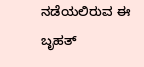ನಡೆಯಲಿರುವ ಈ ಬೃಹತ್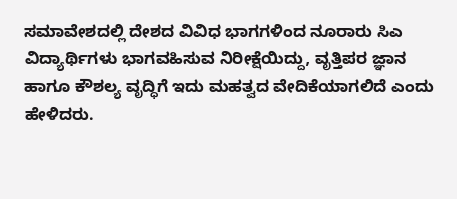ಸಮಾವೇಶದಲ್ಲಿ ದೇಶದ ವಿವಿಧ ಭಾಗಗಳಿಂದ ನೂರಾರು ಸಿಎ ವಿದ್ಯಾರ್ಥಿಗಳು ಭಾಗವಹಿಸುವ ನಿರೀಕ್ಷೆಯಿದ್ದು, ವೃತ್ತಿಪರ ಜ್ಞಾನ ಹಾಗೂ ಕೌಶಲ್ಯ ವೃದ್ಧಿಗೆ ಇದು ಮಹತ್ವದ ವೇದಿಕೆಯಾಗಲಿದೆ ಎಂದು ಹೇಳಿದರು.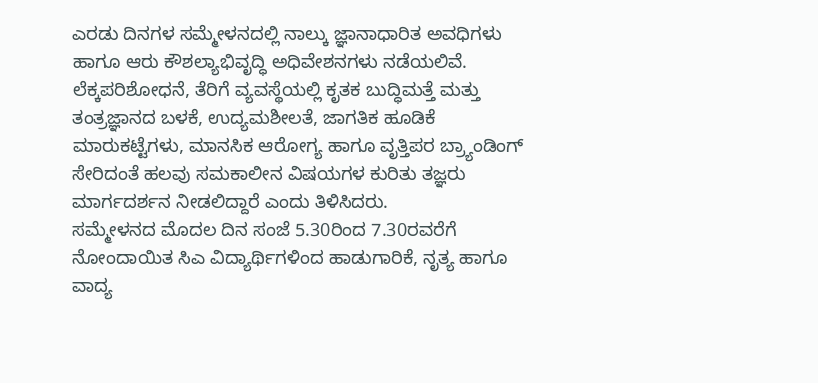ಎರಡು ದಿನಗಳ ಸಮ್ಮೇಳನದಲ್ಲಿ ನಾಲ್ಕು ಜ್ಞಾನಾಧಾರಿತ ಅವಧಿಗಳು ಹಾಗೂ ಆರು ಕೌಶಲ್ಯಾಭಿವೃದ್ಧಿ ಅಧಿವೇಶನಗಳು ನಡೆಯಲಿವೆ. ಲೆಕ್ಕಪರಿಶೋಧನೆ, ತೆರಿಗೆ ವ್ಯವಸ್ಥೆಯಲ್ಲಿ ಕೃತಕ ಬುದ್ಧಿಮತ್ತೆ ಮತ್ತು ತಂತ್ರಜ್ಞಾನದ ಬಳಕೆ, ಉದ್ಯಮಶೀಲತೆ, ಜಾಗತಿಕ ಹೂಡಿಕೆ ಮಾರುಕಟ್ಟೆಗಳು, ಮಾನಸಿಕ ಆರೋಗ್ಯ ಹಾಗೂ ವೃತ್ತಿಪರ ಬ್ರ್ಯಾಂಡಿಂಗ್ ಸೇರಿದಂತೆ ಹಲವು ಸಮಕಾಲೀನ ವಿಷಯಗಳ ಕುರಿತು ತಜ್ಞರು ಮಾರ್ಗದರ್ಶನ ನೀಡಲಿದ್ದಾರೆ ಎಂದು ತಿಳಿಸಿದರು.
ಸಮ್ಮೇಳನದ ಮೊದಲ ದಿನ ಸಂಜೆ 5.30ರಿಂದ 7.30ರವರೆಗೆ ನೋಂದಾಯಿತ ಸಿಎ ವಿದ್ಯಾರ್ಥಿಗಳಿಂದ ಹಾಡುಗಾರಿಕೆ, ನೃತ್ಯ ಹಾಗೂ ವಾದ್ಯ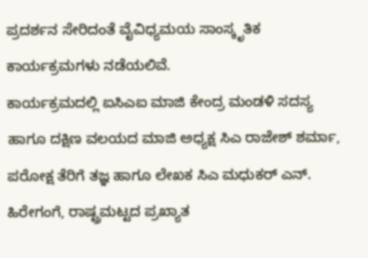ಪ್ರದರ್ಶನ ಸೇರಿದಂತೆ ವೈವಿಧ್ಯಮಯ ಸಾಂಸ್ಕೃತಿಕ ಕಾರ್ಯಕ್ರಮಗಳು ನಡೆಯಲಿವೆ.
ಕಾರ್ಯಕ್ರಮದಲ್ಲಿ ಐಸಿಎಐ ಮಾಜಿ ಕೇಂದ್ರ ಮಂಡಳಿ ಸದಸ್ಯ ಹಾಗೂ ದಕ್ಷಿಣ ವಲಯದ ಮಾಜಿ ಅಧ್ಯಕ್ಷ ಸಿಎ ರಾಜೇಶ್ ಶರ್ಮಾ, ಪರೋಕ್ಷ ತೆರಿಗೆ ತಜ್ಞ ಹಾಗೂ ಲೇಖಕ ಸಿಎ ಮಧುಕರ್ ಎನ್. ಹಿರೇಗಂಗೆ, ರಾಷ್ಟ್ರಮಟ್ಟದ ಪ್ರಖ್ಯಾತ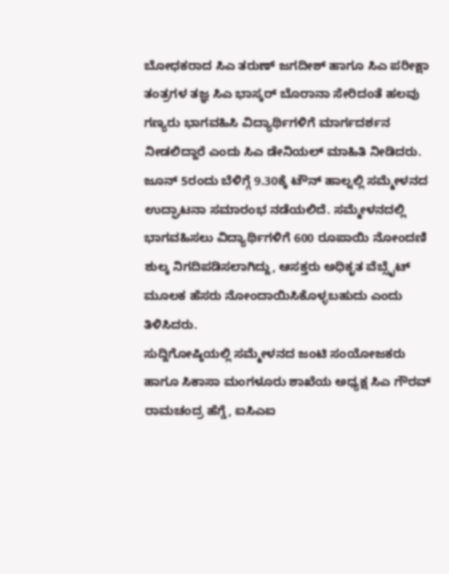ಬೋಧಕರಾದ ಸಿಎ ತರುಣ್ ಜಗದೀಶ್ ಹಾಗೂ ಸಿಎ ಪರೀಕ್ಷಾ ತಂತ್ರಗಳ ತಜ್ಞ ಸಿಎ ಭಾಸ್ಕರ್ ಬೊರಾನಾ ಸೇರಿದಂತೆ ಹಲವು ಗಣ್ಯರು ಭಾಗವಹಿಸಿ ವಿದ್ಯಾರ್ಥಿಗಳಿಗೆ ಮಾರ್ಗದರ್ಶನ ನೀಡಲಿದ್ದಾರೆ ಎಂದು ಸಿಎ ಡೇನಿಯಲ್ ಮಾಹಿತಿ ನೀಡಿದರು.
ಜೂನ್ 5ರಂದು ಬೆಳಿಗ್ಗೆ 9.30ಕ್ಕೆ ಟೌನ್ ಹಾಲ್ನಲ್ಲಿ ಸಮ್ಮೇಳನದ ಉದ್ಘಾಟನಾ ಸಮಾರಂಭ ನಡೆಯಲಿದೆ. ಸಮ್ಮೇಳನದಲ್ಲಿ ಭಾಗವಹಿಸಲು ವಿದ್ಯಾರ್ಥಿಗಳಿಗೆ 600 ರೂಪಾಯಿ ನೋಂದಣಿ ಶುಲ್ಕ ನಿಗದಿಪಡಿಸಲಾಗಿದ್ದು, ಆಸಕ್ತರು ಅಧಿಕೃತ ವೆಬ್ಸೈಟ್ ಮೂಲಕ ಹೆಸರು ನೋಂದಾಯಿಸಿಕೊಳ್ಳಬಹುದು ಎಂದು ತಿಳಿಸಿದರು.
ಸುದ್ದಿಗೋಷ್ಠಿಯಲ್ಲಿ ಸಮ್ಮೇಳನದ ಜಂಟಿ ಸಂಯೋಜಕರು ಹಾಗೂ ಸಿಕಾಸಾ ಮಂಗಳೂರು ಶಾಖೆಯ ಅಧ್ಯಕ್ಷ ಸಿಎ ಗೌರವ್ ರಾಮಚಂದ್ರ ಹೆಗ್ಡೆ, ಐಸಿಎಐ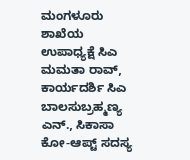ಮಂಗಳೂರು ಶಾಖೆಯ ಉಪಾಧ್ಯಕ್ಷೆ ಸಿಎ ಮಮತಾ ರಾವ್, ಕಾರ್ಯದರ್ಶಿ ಸಿಎ ಬಾಲಸುಬ್ರಹ್ಮಣ್ಯ ಎನ್., ಸಿಕಾಸಾ ಕೋ-ಆಪ್ಟ್ ಸದಸ್ಯ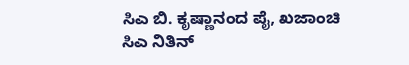ಸಿಎ ಬಿ. ಕೃಷ್ಣಾನಂದ ಪೈ, ಖಜಾಂಚಿ ಸಿಎ ನಿತಿನ್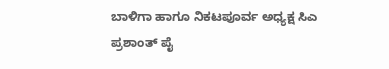ಬಾಳಿಗಾ ಹಾಗೂ ನಿಕಟಪೂರ್ವ ಅಧ್ಯಕ್ಷ ಸಿಎ ಪ್ರಶಾಂತ್ ಪೈ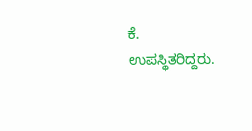ಕೆ. ಉಪಸ್ಥಿತರಿದ್ದರು.